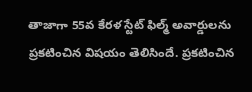తాజాగా 55వ కేరళ స్టేట్ ఫిల్మ్ అవార్డులను ప్రకటించిన విషయం తెలిసిందే. ప్రకటించిన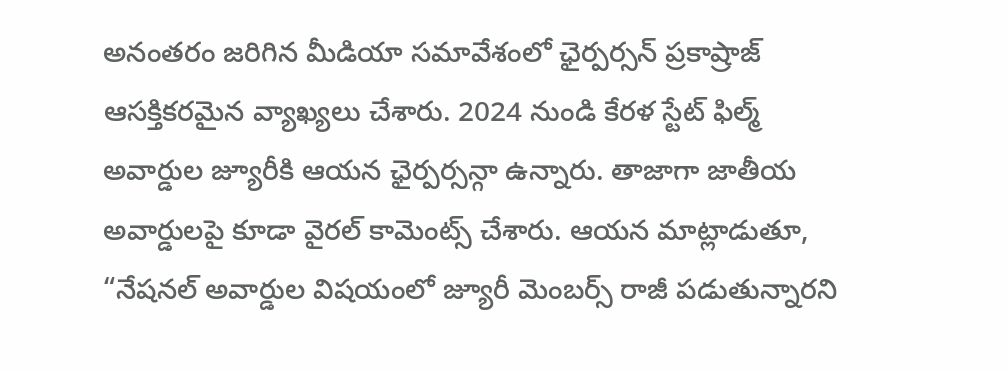అనంతరం జరిగిన మీడియా సమావేశంలో ఛైర్పర్సన్ ప్రకాష్రాజ్ ఆసక్తికరమైన వ్యాఖ్యలు చేశారు. 2024 నుండి కేరళ స్టేట్ ఫిల్మ్ అవార్డుల జ్యూరీకి ఆయన ఛైర్పర్సన్గా ఉన్నారు. తాజాగా జాతీయ అవార్డులపై కూడా వైరల్ కామెంట్స్ చేశారు. ఆయన మాట్లాడుతూ, “నేషనల్ అవార్డుల విషయంలో జ్యూరీ మెంబర్స్ రాజీ పడుతున్నారని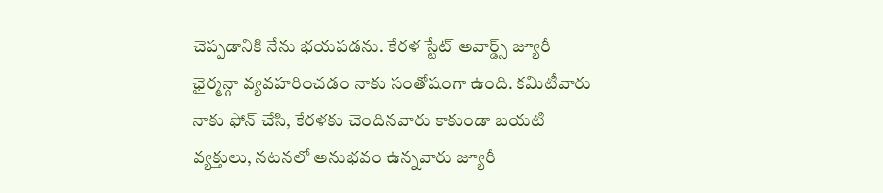చెప్పడానికి నేను భయపడను. కేరళ స్టేట్ అవార్డ్స్ జ్యూరీ ఛైర్మన్గా వ్యవహరించడం నాకు సంతోషంగా ఉంది. కమిటీవారు నాకు ఫోన్ చేసి, కేరళకు చెందినవారు కాకుండా బయటి వ్యక్తులు, నటనలో అనుభవం ఉన్నవారు జ్యూరీ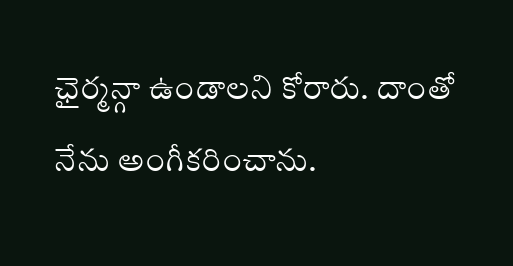ఛైర్మన్గా ఉండాలని కోరారు. దాంతో నేను అంగీకరించాను.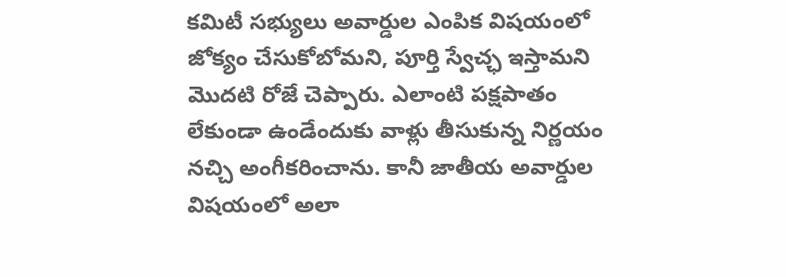కమిటీ సభ్యులు అవార్డుల ఎంపిక విషయంలో జోక్యం చేసుకోబోమని, పూర్తి స్వేచ్ఛ ఇస్తామని మొదటి రోజే చెప్పారు. ఎలాంటి పక్షపాతం లేకుండా ఉండేందుకు వాళ్లు తీసుకున్న నిర్ణయం నచ్చి అంగీకరించాను. కానీ జాతీయ అవార్డుల విషయంలో అలా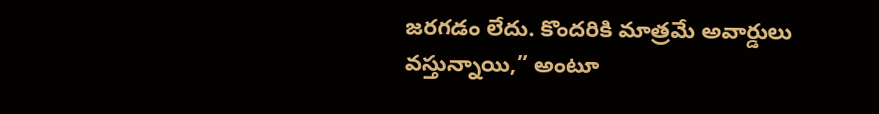జరగడం లేదు. కొందరికి మాత్రమే అవార్డులు వస్తున్నాయి,” అంటూ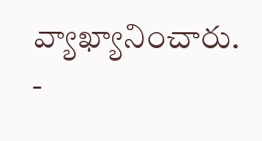వ్యాఖ్యానించారు.
-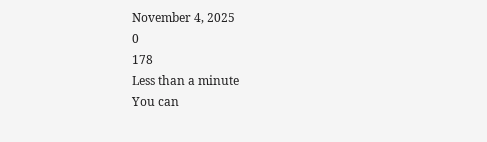November 4, 2025
0
178
Less than a minute
You can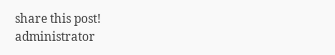share this post!
administrator